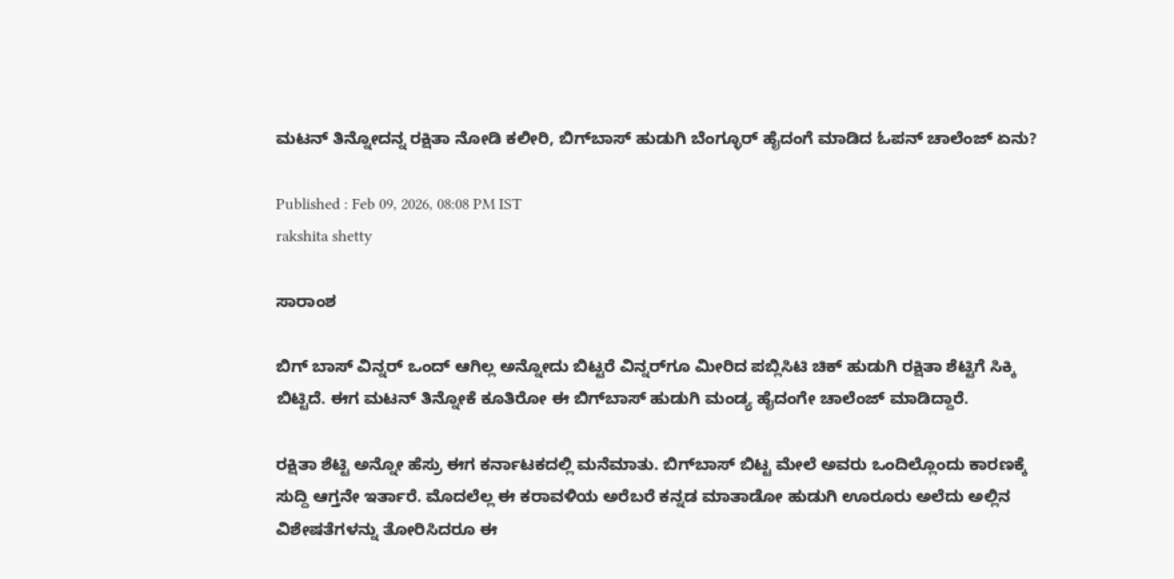ಮಟನ್‌ ತಿನ್ನೋದನ್ನ ರಕ್ಷಿತಾ ನೋಡಿ ಕಲೀರಿ, ಬಿಗ್‌ಬಾಸ್ ಹುಡುಗಿ ಬೆಂಗ್ಳೂರ್ ಹೈದಂಗೆ ಮಾಡಿದ ಓಪನ್‌ ಚಾಲೆಂಜ್ ಏನು?

Published : Feb 09, 2026, 08:08 PM IST
rakshita shetty

ಸಾರಾಂಶ

ಬಿಗ್‌ ಬಾಸ್‌ ವಿನ್ನರ್ ಒಂದ್ ಆಗಿಲ್ಲ ಅನ್ನೋದು ಬಿಟ್ಟರೆ ವಿನ್ನರ್‌ಗೂ ಮೀರಿದ ಪಬ್ಲಿಸಿಟಿ ಚಿಕ್‌ ಹುಡುಗಿ ರಕ್ಷಿತಾ ಶೆಟ್ಟಿಗೆ ಸಿಕ್ಕಿ ಬಿಟ್ಟಿದೆ. ಈಗ ಮಟನ್ ತಿನ್ನೋಕೆ ಕೂತಿರೋ ಈ ಬಿಗ್‌ಬಾಸ್‌ ಹುಡುಗಿ ಮಂಡ್ಯ ಹೈದಂಗೇ ಚಾಲೆಂಜ್ ಮಾಡಿದ್ದಾರೆ.

ರಕ್ಷಿತಾ ಶೆಟ್ಟಿ ಅನ್ನೋ ಹೆಸ್ರು ಈಗ ಕರ್ನಾಟಕದಲ್ಲಿ ಮನೆಮಾತು. ಬಿಗ್‌ಬಾಸ್‌ ಬಿಟ್ಟ ಮೇಲೆ ಅವರು ಒಂದಿಲ್ಲೊಂದು ಕಾರಣಕ್ಕೆ ಸುದ್ದಿ ಆಗ್ತನೇ ಇರ್ತಾರೆ. ಮೊದಲೆಲ್ಲ ಈ ಕರಾವಳಿಯ ಅರೆಬರೆ ಕನ್ನಡ ಮಾತಾಡೋ ಹುಡುಗಿ ಊರೂರು ಅಲೆದು ಅಲ್ಲಿನ ವಿಶೇಷತೆಗಳನ್ನು ತೋರಿಸಿದರೂ ಈ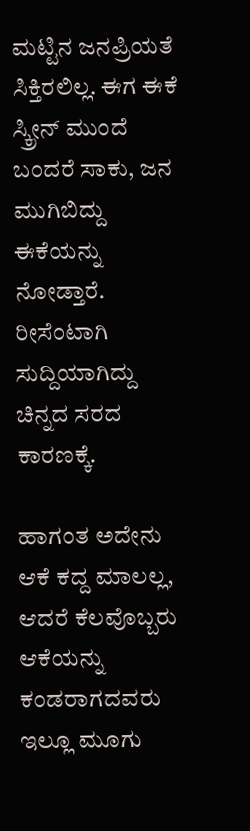ಮಟ್ಟಿನ ಜನಪ್ರಿಯತೆ ಸಿಕ್ತಿರಲಿಲ್ಲ. ಈಗ ಈಕೆ ಸ್ಕ್ರೀನ್ ಮುಂದೆ ಬಂದರೆ ಸಾಕು, ಜನ ಮುಗಿಬಿದ್ದು ಈಕೆಯನ್ನು ನೋಡ್ತಾರೆ. ರೀಸೆಂಟಾಗಿ ಸುದ್ದಿಯಾಗಿದ್ದು ಚಿನ್ನದ ಸರದ ಕಾರಣಕ್ಕೆ.

ಹಾಗಂತ ಅದೇನು ಆಕೆ ಕದ್ದ ಮಾಲಲ್ಲ, ಆದರೆ ಕೆಲವೊಬ್ಬರು ಆಕೆಯನ್ನು ಕಂಡರಾಗದವರು ಇಲ್ಲೂ ಮೂಗು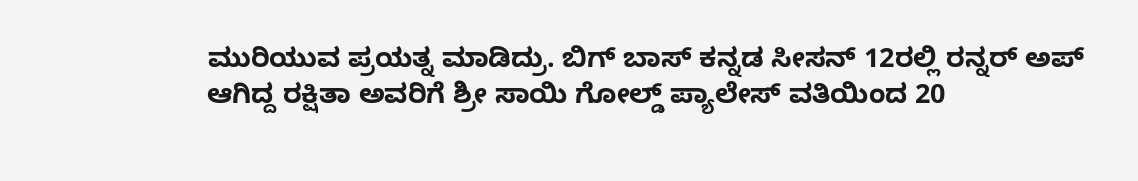ಮುರಿಯುವ ಪ್ರಯತ್ನ ಮಾಡಿದ್ರು. ಬಿಗ್ ಬಾಸ್ ಕನ್ನಡ ಸೀಸನ್ 12ರಲ್ಲಿ ರನ್ನರ್ ಅಪ್ ಆಗಿದ್ದ ರಕ್ಷಿತಾ ಅವರಿಗೆ ಶ್ರೀ ಸಾಯಿ ಗೋಲ್ಡ್ ಪ್ಯಾಲೇಸ್ ವತಿಯಿಂದ 20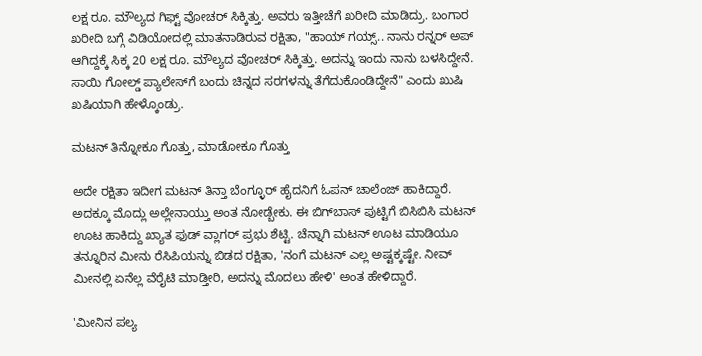ಲಕ್ಷ ರೂ. ಮೌಲ್ಯದ ಗಿಫ್ಟ್ ವೋಚರ್ ಸಿಕ್ಕಿತ್ತು. ಅವರು ಇತ್ತೀಚೆಗೆ ಖರೀದಿ ಮಾಡಿದ್ರು. ಬಂಗಾರ ಖರೀದಿ ಬಗ್ಗೆ ವಿಡಿಯೋದಲ್ಲಿ ಮಾತನಾಡಿರುವ ರಕ್ಷಿತಾ, "ಹಾಯ್ ಗಯ್ಸ್.. ನಾನು ರನ್ನರ್ ಅಪ್ ಆಗಿದ್ದಕ್ಕೆ ಸಿಕ್ಕ 20 ಲಕ್ಷ ರೂ. ಮೌಲ್ಯದ ವೋಚರ್ ಸಿಕ್ಕಿತ್ತು. ಅದನ್ನು ಇಂದು ನಾನು ಬಳಸಿದ್ದೇನೆ. ಸಾಯಿ ಗೋಲ್ಡ್ ಪ್ಯಾಲೇಸ್‌ಗೆ ಬಂದು ಚಿನ್ನದ ಸರಗಳನ್ನು ತೆಗೆದುಕೊಂಡಿದ್ದೇನೆ" ಎಂದು ಖುಷಿ ಖಷಿಯಾಗಿ ಹೇಳ್ಕೊಂಡ್ರು.

ಮಟನ್‌ ತಿನ್ನೋಕೂ ಗೊತ್ತು, ಮಾಡೋಕೂ ಗೊತ್ತು

ಅದೇ ರಕ್ಷಿತಾ ಇದೀಗ ಮಟನ್ ತಿನ್ತಾ ಬೆಂಗ್ಳೂರ್ ಹೈದನಿಗೆ ಓಪನ್ ಚಾಲೆಂಜ್ ಹಾಕಿದ್ದಾರೆ. ಅದಕ್ಕೂ ಮೊದ್ಲು ಅಲ್ಲೇನಾಯ್ತು ಅಂತ ನೋಡ್ಬೇಕು. ಈ ಬಿಗ್‌ಬಾಸ್‌ ಪುಟ್ಟಿಗೆ ಬಿಸಿಬಿಸಿ ಮಟನ್‌ ಊಟ ಹಾಕಿದ್ದು ಖ್ಯಾತ ಫುಡ್ ವ್ಲಾಗರ್‌ ಪ್ರಭು ಶೆಟ್ಟಿ. ಚೆನ್ನಾಗಿ ಮಟನ್ ಊಟ ಮಾಡಿಯೂ ತನ್ನೂರಿನ ಮೀನು ರೆಸಿಪಿಯನ್ನು ಬಿಡದ ರಕ್ಷಿತಾ, 'ನಂಗೆ ಮಟನ್‌ ಎಲ್ಲ ಅಷ್ಟಕ್ಕಷ್ಟೇ. ನೀವ್ ಮೀನಲ್ಲಿ ಏನೆಲ್ಲ ವೆರೈಟಿ ಮಾಡ್ತೀರಿ, ಅದನ್ನು ಮೊದಲು ಹೇಳಿ' ಅಂತ ಹೇಳಿದ್ದಾರೆ.

'ಮೀನಿನ ಪಲ್ಯ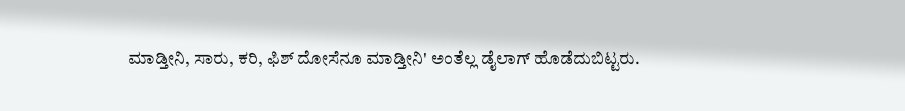ಮಾಡ್ತೀನಿ, ಸಾರು, ಕರಿ, ಫಿಶ್ ದೋಸೆನೂ ಮಾಡ್ತೀನಿ' ಅಂತೆಲ್ಲ ಡೈಲಾಗ್ ಹೊಡೆದುಬಿಟ್ಟರು.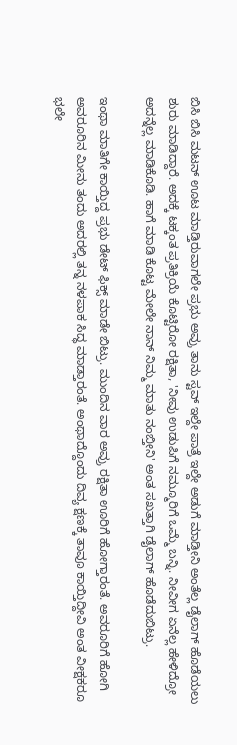ಬಿಸಿ ಬಿಸಿ ಮಟನ್‌ ಊಟ ಮಾಡ್ತಿರುವಾಗಲೇ ಪ್ರಭು ಅವ್ರು ತಾನು ಸ್ಟವ್ ಇಲ್ದೇ ಪಾತ್ರೆ ಇಲ್ದೇ ಅಡುಗೆ ಮಾಡ್ತೀನಿ ಅಂತೆಲ್ಲ ಡೈಲಾಗ್ ಹೊಡೆಯಲು ಶುರು ಮಾಡಿದ್ದಾರೆ. ಅದಕ್ಕೆ ಟಕ್ಕಂತ ಪ್ರತಿಕ್ರಿಯೆ ಕೊಟ್ಟಿರೋ ರಕ್ಷಿತಾ, 'ನೀವು ಉಡುಪಿಗೆ ನಮ್ಮೂರಿಗೆ ಒಮ್ಮೆ ಬನ್ನಿ. ನೀವೀಗ ಏನೆಲ್ಲ ಹೇಳಿದ್ರೋ ಅದನ್ನೆಲ್ಲ ಮಾಡಿಕೊಡಿ. ಹಾಗೆ ಮಾಡಿ ಕೊಟ್ಟ ಮೇಲೇ ನಾನ್ ನಿಮ್ಮ ಮಾತು ನಂಬ್ತೀನಿ' ಅಂತ ಸಖತ್ತಾಗಿ ಡೈಲಾಗ್ ಹೊಡೆದುಬಿಟ್ರು.

ಇಂಥಾ ಮಾತಿಗೇ ಕಾಯ್ತಿದ್ದ ಪ್ರಭು ಡೇಟ್‌ ಫಿಕ್ಸ್‌ ಮಾಡೇ ಬಿಟ್ರು. ಮುಂದಿನ ವಾರ ಅವ್ರು ರಕ್ಷಿತಾ ಊರಿಗೆ ಹೋಗ್ತಾರಂತೆ. ಅವರೂರಿಗೆ ಹೋಗಿ ಅವರೂರಿನ ಮೀನು ತಂದು ಅದರಲ್ಲಿ ತನ್ನ ನಳಪಾಕ ಸಿದ್ಧ ಮಾಡ್ತಾರಂತೆ. ಅಂಥಾದ್ದೊಂದು ದಿವ್ಯ ಕ್ಷಣಕ್ಕೆ ತಾವೂ ಕಾಯ್ತಿದ್ದೀವಿ ಅಂತ ವೀಕ್ಷಕರೂ ಭಲೇ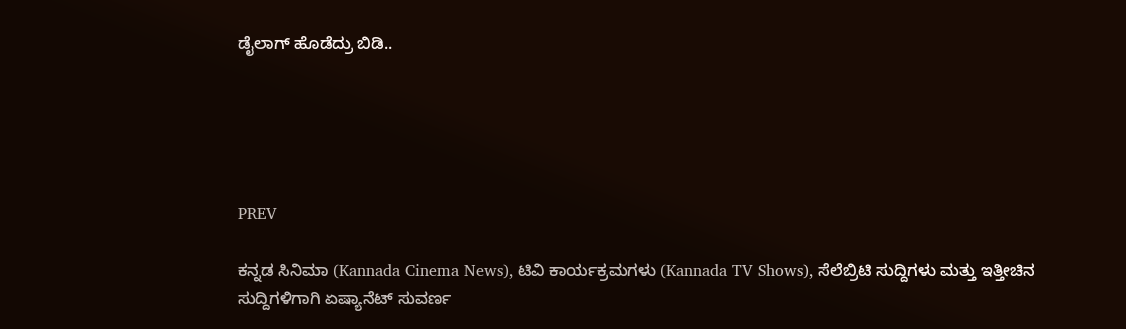ಡೈಲಾಗ್ ಹೊಡೆದ್ರು ಬಿಡಿ..





PREV

ಕನ್ನಡ ಸಿನಿಮಾ (Kannada Cinema News), ಟಿವಿ ಕಾರ್ಯಕ್ರಮಗಳು (Kannada TV Shows), ಸೆಲೆಬ್ರಿಟಿ ಸುದ್ದಿಗಳು ಮತ್ತು ಇತ್ತೀಚಿನ ಸುದ್ದಿಗಳಿಗಾಗಿ ಏಷ್ಯಾನೆಟ್ ಸುವರ್ಣ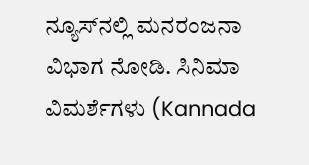ನ್ಯೂಸ್‌ನಲ್ಲಿ ಮನರಂಜನಾ ವಿಭಾಗ ನೋಡಿ. ಸಿನಿಮಾ ವಿಮರ್ಶೆಗಳು (Kannada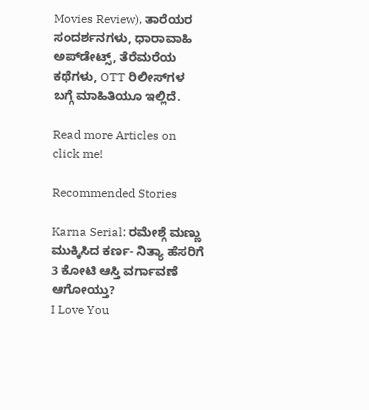Movies Review), ತಾರೆಯರ ಸಂದರ್ಶನಗಳು, ಧಾರಾವಾಹಿ ಅಪ್‌ಡೇಟ್ಸ್‌, ತೆರೆಮರೆಯ ಕಥೆಗಳು, OTT ರಿಲೀಸ್‌ಗಳ ಬಗ್ಗೆ ಮಾಹಿತಿಯೂ ಇಲ್ಲಿದೆ.

Read more Articles on
click me!

Recommended Stories

Karna Serial: ರಮೇಶ್ಗೆ ಮಣ್ಣು ಮುಕ್ಕಿಸಿದ ಕರ್ಣ- ನಿತ್ಯಾ ಹೆಸರಿಗೆ 3 ಕೋಟಿ ಆಸ್ತಿ ವರ್ಗಾವಣೆ ಆಗೋಯ್ತು?
I Love You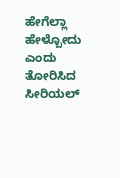ಹೇಗೆಲ್ಲಾ ಹೇಳ್ಬೋದು ಎಂದು ತೋರಿಸಿದ ಸೀರಿಯಲ್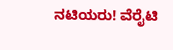ನಟಿಯರು! ವೆರೈಟಿ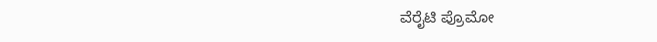ವೆರೈಟಿ ಪ್ರೊಮೋ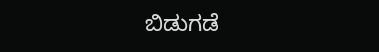ಬಿಡುಗಡೆ